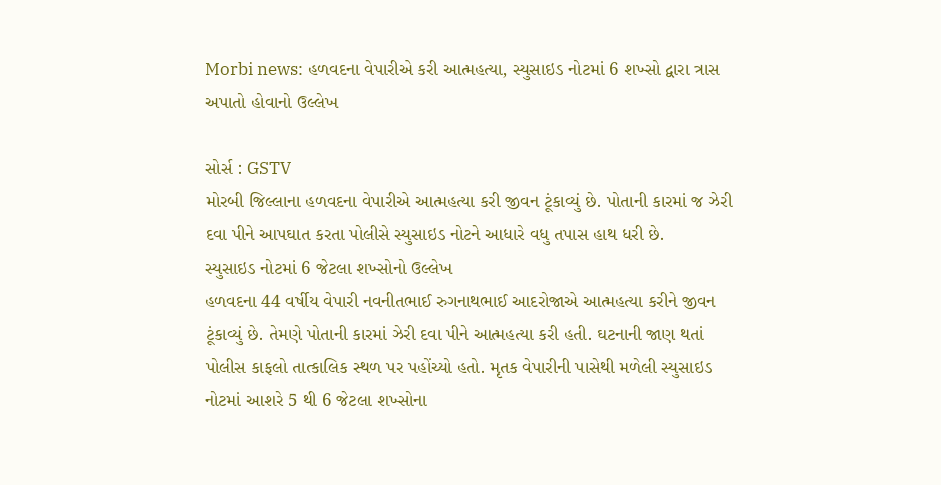Morbi news: હળવદના વેપારીએ કરી આત્મહત્યા, સ્યુસાઇડ નોટમાં 6 શખ્સો દ્વારા ત્રાસ અપાતો હોવાનો ઉલ્લેખ

સોર્સ : GSTV
મોરબી જિલ્લાના હળવદના વેપારીએ આત્મહત્યા કરી જીવન ટૂંકાવ્યું છે. પોતાની કારમાં જ ઝેરી દવા પીને આપઘાત કરતા પોલીસે સ્યુસાઇડ નોટને આધારે વધુ તપાસ હાથ ધરી છે.
સ્યુસાઇડ નોટમાં 6 જેટલા શખ્સોનો ઉલ્લેખ
હળવદના 44 વર્ષીય વેપારી નવનીતભાઈ રુગનાથભાઈ આદરોજાએ આત્મહત્યા કરીને જીવન ટૂંકાવ્યું છે. તેમણે પોતાની કારમાં ઝેરી દવા પીને આત્મહત્યા કરી હતી. ઘટનાની જાણ થતાં પોલીસ કાફલો તાત્કાલિક સ્થળ પર પહોંચ્યો હતો. મૃતક વેપારીની પાસેથી મળેલી સ્યુસાઇડ નોટમાં આશરે 5 થી 6 જેટલા શખ્સોના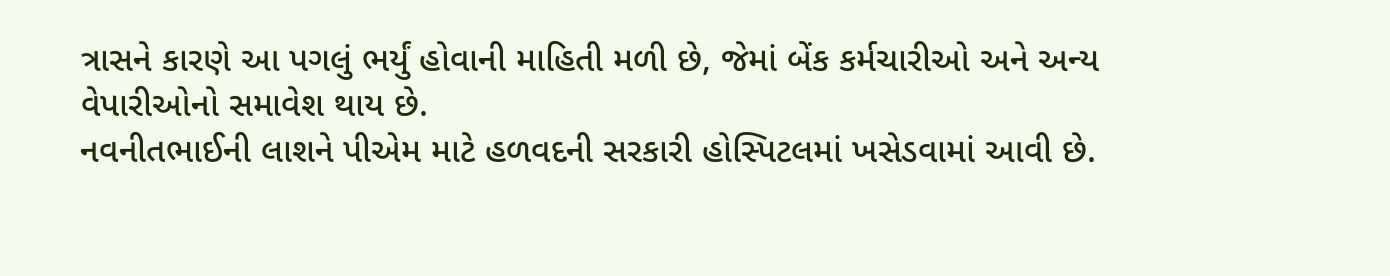ત્રાસને કારણે આ પગલું ભર્યું હોવાની માહિતી મળી છે, જેમાં બેંક કર્મચારીઓ અને અન્ય વેપારીઓનો સમાવેશ થાય છે.
નવનીતભાઈની લાશને પીએમ માટે હળવદની સરકારી હોસ્પિટલમાં ખસેડવામાં આવી છે.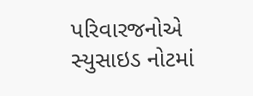પરિવારજનોએ સ્યુસાઇડ નોટમાં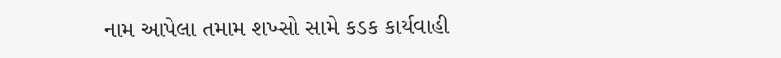નામ આપેલા તમામ શખ્સો સામે કડક કાર્યવાહી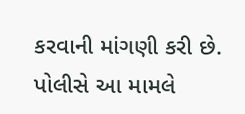કરવાની માંગણી કરી છે. પોલીસે આ મામલે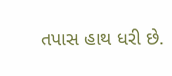તપાસ હાથ ધરી છે.